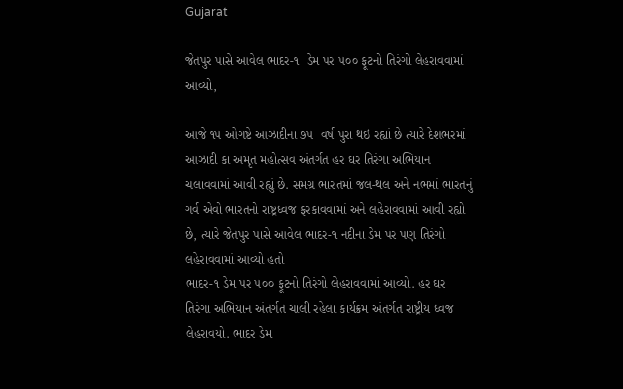Gujarat

જેતપુર પાસે આવેલ ભાદર-૧  ડેમ પર ૫૦૦ ફૂટનો તિરંગો લેહરાવવામાં આવ્યો,

આજે ૧૫ ઓગષ્ટે આઝાદીના ૭૫  વર્ષ પુરા થઇ રહ્યાં છે ત્યારે દેશભરમાં આઝાદી કા અમૃત મહોત્સવ અંતર્ગત હર ઘર તિરંગા અભિયાન ચલાવવામાં આવી રહ્યું છે. સમગ્ર ભારતમાં જલ-થલ અને નભમાં ભારતનું ગર્વ એવો ભારતનો રાષ્ટ્રધ્વજ ફરકાવવામાં અને લહેરાવવામાં આવી રહ્યો છે, ત્યારે જેતપુર પાસે આવેલ ભાદર-૧ નદીના ડેમ પર પણ તિરંગો લહેરાવવામાં આવ્યો હતો
ભાદર-૧ ડેમ પર ૫૦૦ ફૂટનો તિરંગો લેહરાવવામાં આવ્યો. હર ઘર તિરંગા અભિયાન અંતર્ગત ચાલી રહેલા કાર્યક્રમ અંતર્ગત રાષ્ટ્રીય ધ્વજ લેહરાવયો. ભાદર ડેમ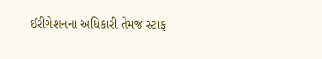ઈરીગેશનના અધિકારી તેમજ સ્ટાફ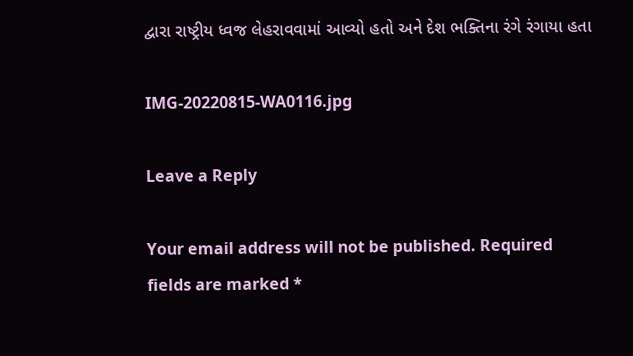દ્વારા રાષ્ટ્રીય ધ્વજ લેહરાવવામાં આવ્યો હતો અને દેશ ભક્તિના રંગે રંગાયા હતા

IMG-20220815-WA0116.jpg

Leave a Reply

Your email address will not be published. Required fields are marked *